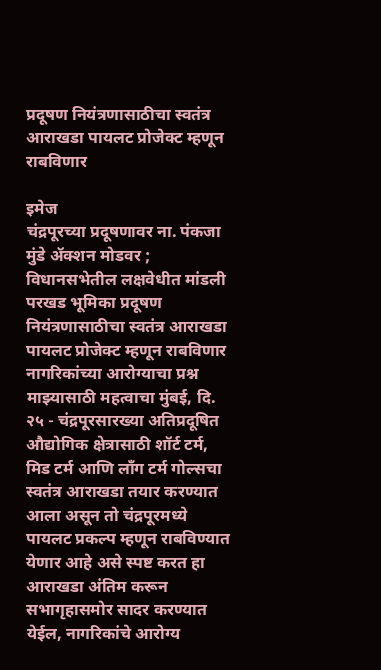प्रदूषण नियंत्रणासाठीचा स्वतंत्र आराखडा पायलट प्रोजेक्ट म्हणून राबविणार

इमेज
चंद्रपूरच्या प्रदूषणावर ना. पंकजा मुंडे ॲक्शन मोडवर ; विधानसभेतील लक्षवेधीत मांडली परखड भूमिका प्रदूषण नियंत्रणासाठीचा स्वतंत्र आराखडा पायलट प्रोजेक्ट म्हणून राबविणार नागरिकांच्या आरोग्याचा प्रश्न माझ्यासाठी महत्वाचा मुंबई, दि. २५ - चंद्रपूरसारख्या अतिप्रदूषित औद्योगिक क्षेत्रासाठी शॉर्ट टर्म, मिड टर्म आणि लॉंग टर्म गोल्सचा स्वतंत्र आराखडा तयार करण्यात आला असून तो चंद्रपूरमध्ये पायलट प्रकल्प म्हणून राबविण्यात येणार आहे असे स्पष्ट करत हा आराखडा अंतिम करून सभागृहासमोर सादर करण्यात येईल, नागरिकांचे आरोग्य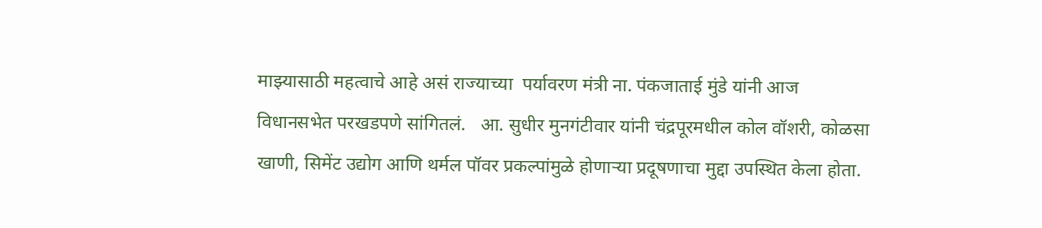माझ्यासाठी महत्वाचे आहे असं राज्याच्या  पर्यावरण मंत्री ना. पंकजाताई मुंडे यांनी आज विधानसभेत परखडपणे सांगितलं.   आ. सुधीर मुनगंटीवार यांनी चंद्रपूरमधील कोल वॉशरी, कोळसा खाणी, सिमेंट उद्योग आणि थर्मल पॉवर प्रकल्पांमुळे होणाऱ्या प्रदूषणाचा मुद्दा उपस्थित केला होता.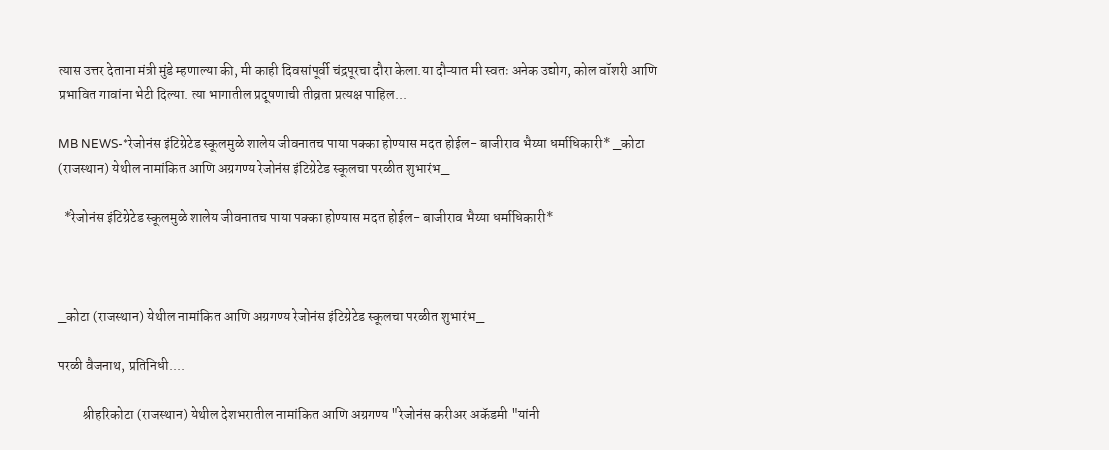त्यास उत्तर देताना मंत्री मुंडे म्हणाल्या की, मी काही दिवसांपूर्वी चंद्रपूरचा दौरा केला.या दौऱ्यात मी स्वतः अनेक उद्योग, कोल वॉशरी आणि प्रभावित गावांना भेटी दिल्या. त्या भागातील प्रदूषणाची तीव्रता प्रत्यक्ष पाहिल...

MB NEWS-*रेजोनंस इंटिग्रेटेड स्कूलमुळे शालेय जीवनातच पाया पक्का होण्यास मदत होईल- बाजीराव भैय्या धर्माधिकारी* _कोटा (राजस्थान) येथील नामांकित आणि अग्रगण्य रेजोनंस इंटिग्रेटेड स्कूलचा परळीत शुभारंभ_

  *रेजोनंस इंटिग्रेटेड स्कूलमुळे शालेय जीवनातच पाया पक्का होण्यास मदत होईल- बाजीराव भैय्या धर्माधिकारी*



_कोटा (राजस्थान) येथील नामांकित आणि अग्रगण्य रेजोनंस इंटिग्रेटेड स्कूलचा परळीत शुभारंभ_

परळी वैजनाथ, प्रतिनिधी....

         श्रीहरिकोटा (राजस्थान) येथील देशभरातील नामांकित आणि अग्रगण्य "रेजोनंस करीअर अकॅडमी "यांनी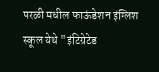परळी मधील फाऊंडेशन इंग्लिश स्कूल येथे "इंटिग्रेटेड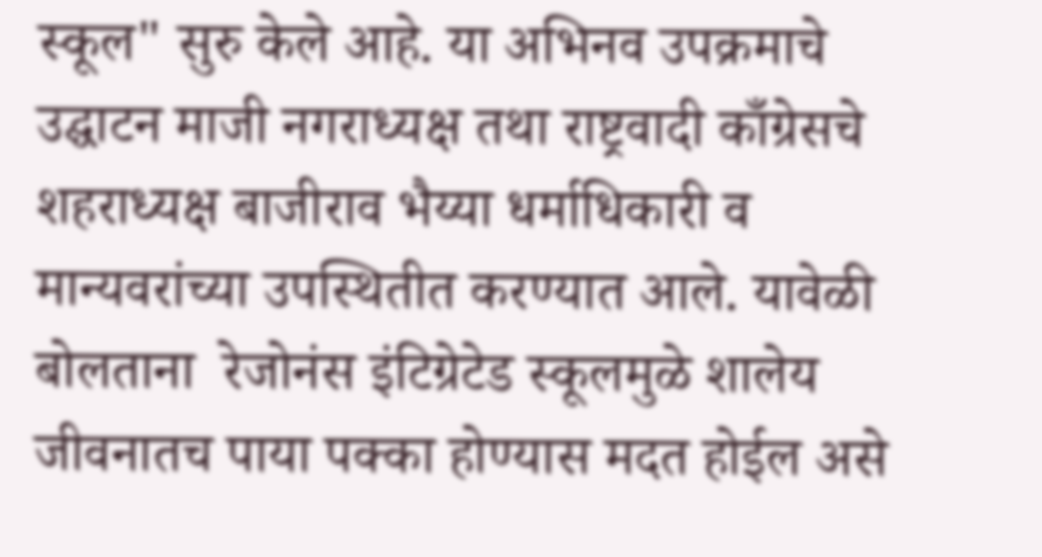स्कूल" सुरु केले आहे. या अभिनव उपक्रमाचे उद्घाटन माजी नगराध्यक्ष तथा राष्ट्रवादी काँग्रेसचे शहराध्यक्ष बाजीराव भैय्या धर्माधिकारी व मान्यवरांच्या उपस्थितीत करण्यात आले. यावेळी बोलताना  रेजोनंस इंटिग्रेटेड स्कूलमुळे शालेय जीवनातच पाया पक्का होण्यास मदत होईल असे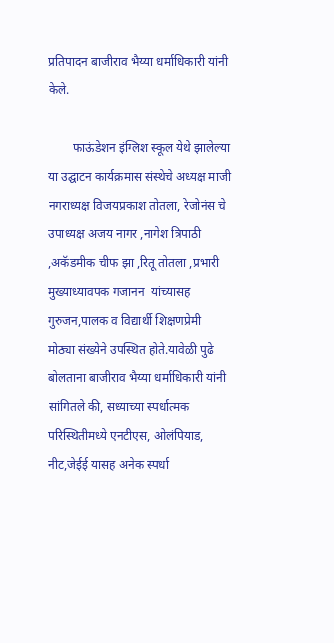प्रतिपादन बाजीराव भैय्या धर्माधिकारी यांनी केले.

        फाऊंडेशन इंग्लिश स्कूल येथे झालेल्या या उद्घाटन कार्यक्रमास संस्थेचे अध्यक्ष माजी नगराध्यक्ष विजयप्रकाश तोतला, रेजोनंस चे उपाध्यक्ष अजय नागर ,नागेश त्रिपाठी ,अकॅडमीक चीफ झा ,रितू तोतला ,प्रभारी मुख्याध्यावपक गजानन  यांच्यासह गुरुजन,पालक व विद्यार्थी शिक्षणप्रेमी मोठ्या संख्येने उपस्थित होते.यावेळी पुढे बोलताना बाजीराव भैय्या धर्माधिकारी यांनी सांगितले की, सध्याच्या स्पर्धात्मक परिस्थितीमध्ये एनटीएस, ओलंपियाड, नीट,जेईई यासह अनेक स्पर्धा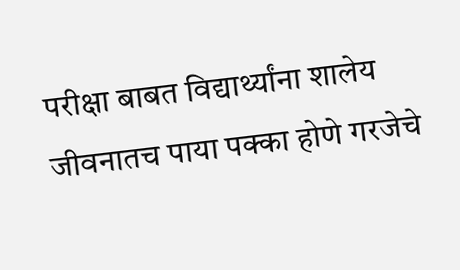परीक्षा बाबत विद्यार्थ्यांना शालेय जीवनातच पाया पक्का होणे गरजेचे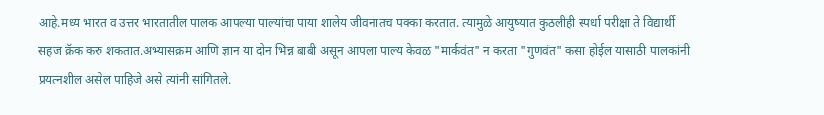आहे.मध्य भारत व उत्तर भारतातील पालक आपल्या पाल्यांचा पाया शालेय जीवनातच पक्का करतात. त्यामुळे आयुष्यात कुठलीही स्पर्धा परीक्षा ते विद्यार्थी सहज क्रॅक करु शकतात.अभ्यासक्रम आणि ज्ञान या दोन भिन्न बाबी असून आपला पाल्य केवळ "मार्कवंत" न करता "गुणवंत" कसा होईल यासाठी पालकांनी प्रयत्नशील असेल पाहिजे असे त्यांनी सांगितले.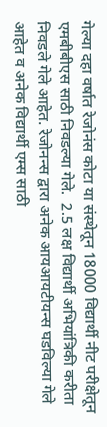गेल्या दहा वर्षात रेजोनंस कोटा या संस्थेतून 18000 विद्यार्थी नीट परीक्षेतून एमबीबीएस साठी निवडल्या गेले.  2.5 लक्ष विद्यार्थी अभियांत्रिकी करीता निवडले गेले आहेत. रेजोनन्स द्वारा अनेक आयआयटीयन्स घडविल्या गेले आहेत व अनेक विद्यार्थी एम्स साठी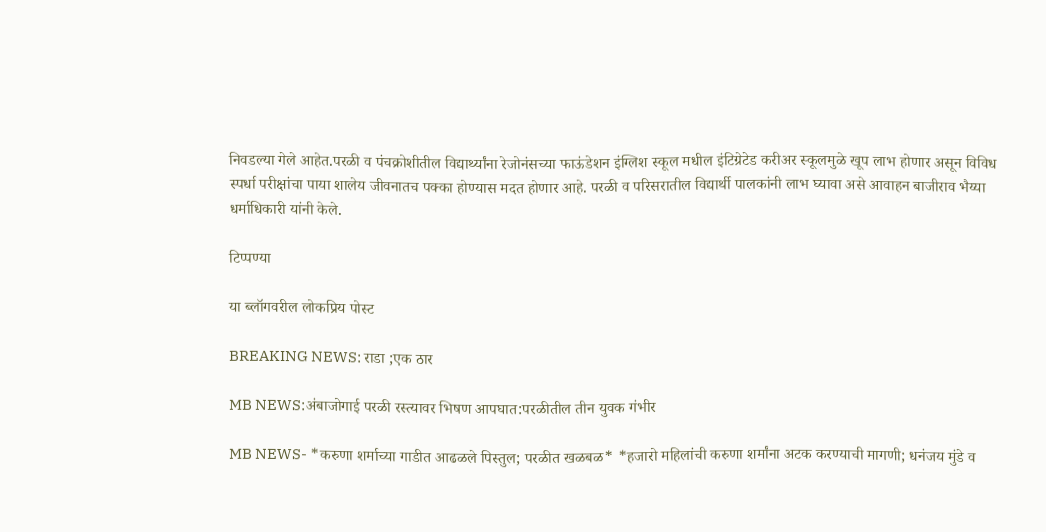निवडल्या गेले आहेत.परळी व पंचक्रोशीतील विद्यार्थ्यांना रेजोनंसच्या फाऊंडेशन इंग्लिश स्कूल मधील इंटिग्रेटेड करीअर स्कूलमुळे खूप लाभ होणार असून विविध स्पर्धा परीक्षांचा पाया शालेय जीवनातच पक्का होण्यास मदत होणार आहे. परळी व परिसरातील विद्यार्थी पालकांनी लाभ घ्यावा असे आवाहन बाजीराव भैय्या धर्माधिकारी यांनी केले.

टिप्पण्या

या ब्लॉगवरील लोकप्रिय पोस्ट

BREAKING NEWS: राडा ;एक ठार

MB NEWS:अंबाजोगाई परळी रस्त्यावर भिषण आपघात:परळीतील तीन युवक गंभीर

MB NEWS- *करुणा शर्माच्या गाडीत आढळले पिस्तुल; परळीत खळबळ* *हजारो महिलांची करुणा शर्मांना अटक करण्याची मागणी; धनंजय मुंडे व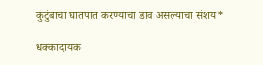कुटुंबाचा घातपात करण्याचा डाव असल्याचा संशय*

धक्कादायक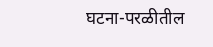घटना-परळीतील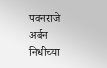पवनराजे अर्बन निधीच्या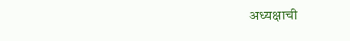अध्यक्षाची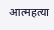आत्महत्या